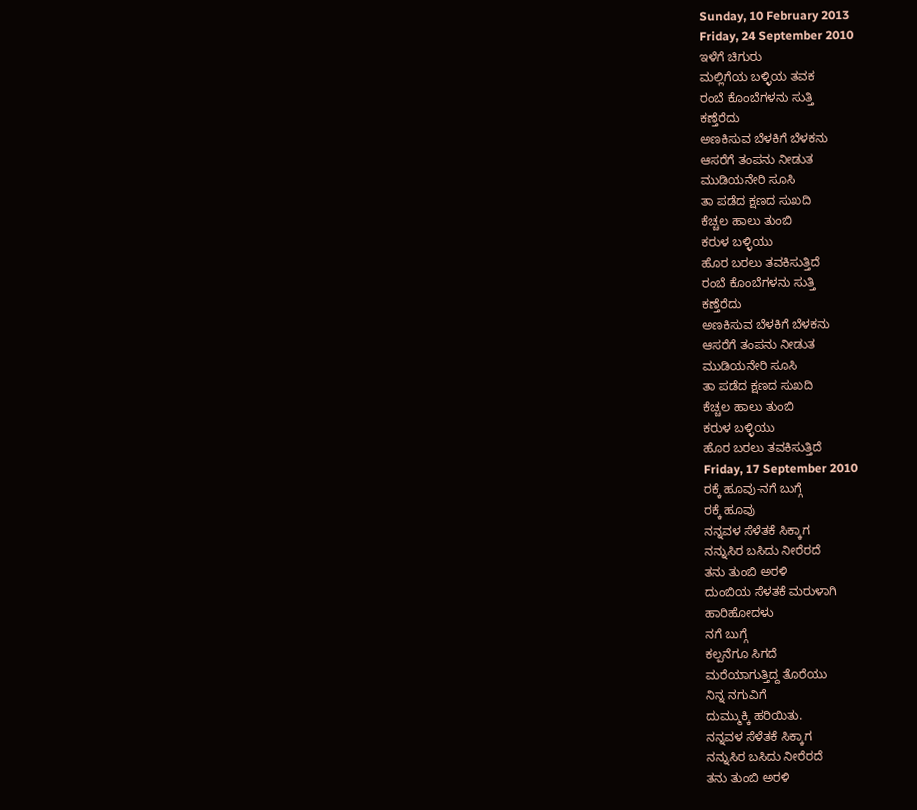Sunday, 10 February 2013
Friday, 24 September 2010
ಇಳೆಗೆ ಚಿಗುರು
ಮಲ್ಲಿಗೆಯ ಬಳ್ಳಿಯ ತವಕ
ರಂಬೆ ಕೊಂಬೆಗಳನು ಸುತ್ತಿ
ಕಣ್ತೆರೆದು
ಅಣಕಿಸುವ ಬೆಳಕಿಗೆ ಬೆಳಕನು
ಆಸರೆಗೆ ತಂಪನು ನೀಡುತ
ಮುಡಿಯನೇರಿ ಸೂಸಿ
ತಾ ಪಡೆದ ಕ್ಷಣದ ಸುಖದಿ
ಕೆಚ್ಚಲ ಹಾಲು ತುಂಬಿ
ಕರುಳ ಬಳ್ಳಿಯು
ಹೊರ ಬರಲು ತವಕಿಸುತ್ತಿದೆ
ರಂಬೆ ಕೊಂಬೆಗಳನು ಸುತ್ತಿ
ಕಣ್ತೆರೆದು
ಅಣಕಿಸುವ ಬೆಳಕಿಗೆ ಬೆಳಕನು
ಆಸರೆಗೆ ತಂಪನು ನೀಡುತ
ಮುಡಿಯನೇರಿ ಸೂಸಿ
ತಾ ಪಡೆದ ಕ್ಷಣದ ಸುಖದಿ
ಕೆಚ್ಚಲ ಹಾಲು ತುಂಬಿ
ಕರುಳ ಬಳ್ಳಿಯು
ಹೊರ ಬರಲು ತವಕಿಸುತ್ತಿದೆ
Friday, 17 September 2010
ರಕ್ಕೆ ಹೂವು-ನಗೆ ಬುಗ್ಗೆ
ರಕ್ಕೆ ಹೂವು
ನನ್ನವಳ ಸೆಳೆತಕೆ ಸಿಕ್ಕಾಗ
ನನ್ನುಸಿರ ಬಸಿದು ನೀರೆರದೆ
ತನು ತುಂಬಿ ಅರಳಿ
ದುಂಬಿಯ ಸೆಳತಕೆ ಮರುಳಾಗಿ
ಹಾರಿಹೋದಳು
ನಗೆ ಬುಗ್ಗೆ
ಕಲ್ಪನೆಗೂ ಸಿಗದೆ
ಮರೆಯಾಗುತ್ತಿದ್ದ ತೊರೆಯು
ನಿನ್ನ ನಗುವಿಗೆ
ದುಮ್ಮುಕ್ಕಿ ಹರಿಯಿತು.
ನನ್ನವಳ ಸೆಳೆತಕೆ ಸಿಕ್ಕಾಗ
ನನ್ನುಸಿರ ಬಸಿದು ನೀರೆರದೆ
ತನು ತುಂಬಿ ಅರಳಿ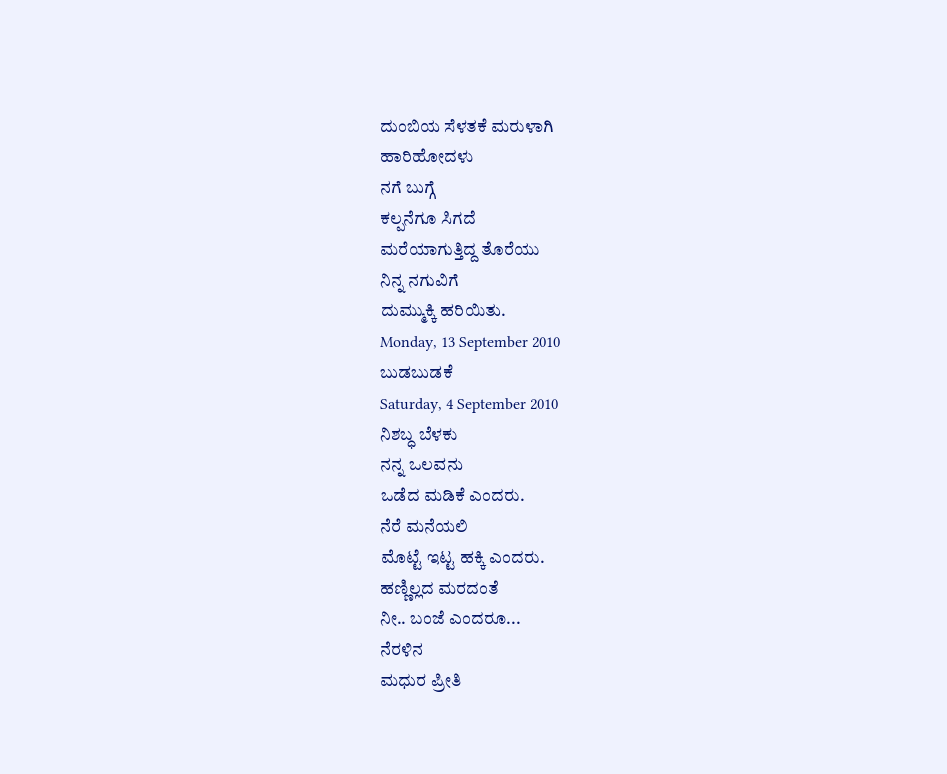ದುಂಬಿಯ ಸೆಳತಕೆ ಮರುಳಾಗಿ
ಹಾರಿಹೋದಳು
ನಗೆ ಬುಗ್ಗೆ
ಕಲ್ಪನೆಗೂ ಸಿಗದೆ
ಮರೆಯಾಗುತ್ತಿದ್ದ ತೊರೆಯು
ನಿನ್ನ ನಗುವಿಗೆ
ದುಮ್ಮುಕ್ಕಿ ಹರಿಯಿತು.
Monday, 13 September 2010
ಬುಡಬುಡಕೆ
Saturday, 4 September 2010
ನಿಶಬ್ಧ ಬೆಳಕು
ನನ್ನ ಒಲವನು
ಒಡೆದ ಮಡಿಕೆ ಎಂದರು.
ನೆರೆ ಮನೆಯಲಿ
ಮೊಟ್ಟೆ ಇಟ್ಟ ಹಕ್ಕಿ ಎಂದರು.
ಹಣ್ಣಿಲ್ಲದ ಮರದಂತೆ
ನೀ.. ಬಂಜೆ ಎಂದರೂ...
ನೆರಳಿನ
ಮಧುರ ಪ್ರೀತಿ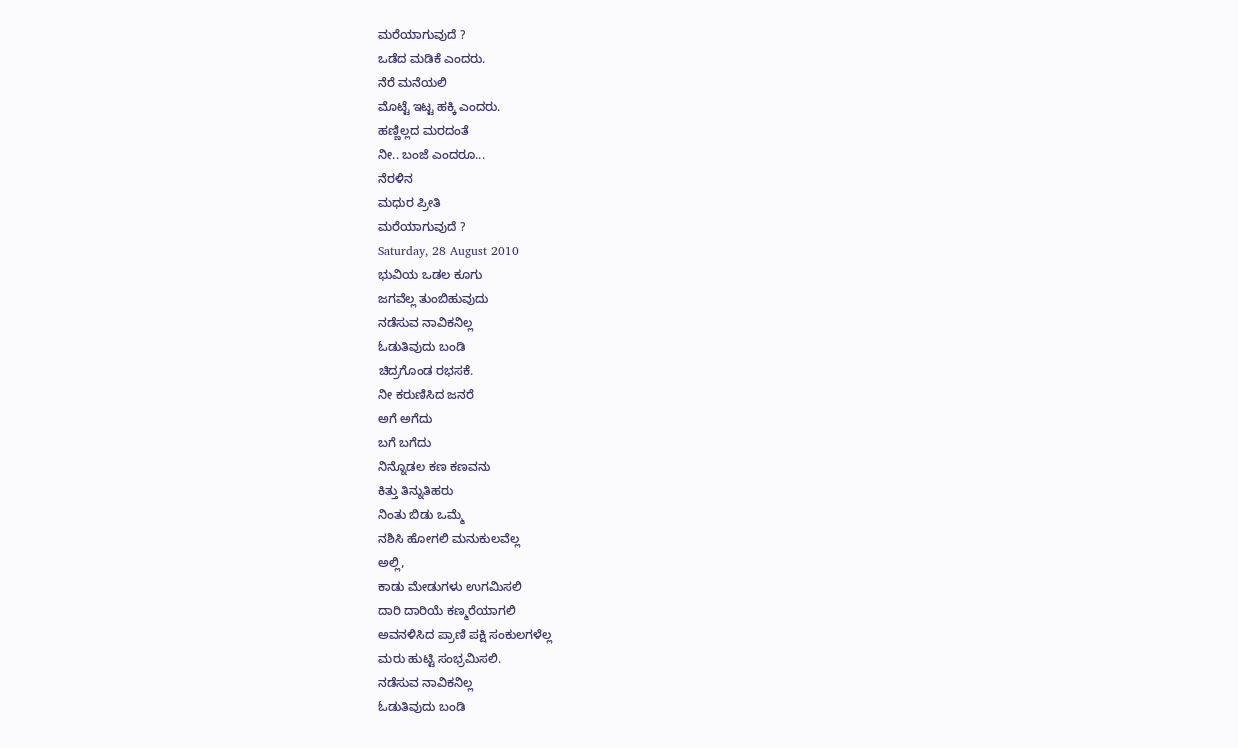ಮರೆಯಾಗುವುದೆ ?
ಒಡೆದ ಮಡಿಕೆ ಎಂದರು.
ನೆರೆ ಮನೆಯಲಿ
ಮೊಟ್ಟೆ ಇಟ್ಟ ಹಕ್ಕಿ ಎಂದರು.
ಹಣ್ಣಿಲ್ಲದ ಮರದಂತೆ
ನೀ.. ಬಂಜೆ ಎಂದರೂ...
ನೆರಳಿನ
ಮಧುರ ಪ್ರೀತಿ
ಮರೆಯಾಗುವುದೆ ?
Saturday, 28 August 2010
ಭುವಿಯ ಒಡಲ ಕೂಗು
ಜಗವೆಲ್ಲ ತುಂಬಿಹುವುದು
ನಡೆಸುವ ನಾವಿಕನಿಲ್ಲ
ಓಡುತಿವುದು ಬಂಡಿ
ಚಿದ್ರಗೊಂಡ ರಭಸಕೆ.
ನೀ ಕರುಣಿಸಿದ ಜನರೆ
ಅಗೆ ಅಗೆದು
ಬಗೆ ಬಗೆದು
ನಿನ್ನೊಡಲ ಕಣ ಕಣವನು
ಕಿತ್ತು ತಿನ್ನುತಿಹರು
ನಿಂತು ಬಿಡು ಒಮ್ಮೆ
ನಶಿಸಿ ಹೋಗಲಿ ಮನುಕುಲವೆಲ್ಲ
ಅಲ್ಲಿ,
ಕಾಡು ಮೇಡುಗಳು ಉಗಮಿಸಲಿ
ದಾರಿ ದಾರಿಯೆ ಕಣ್ಮರೆಯಾಗಲಿ
ಅವನಳಿಸಿದ ಪ್ರಾಣಿ ಪಕ್ಷಿ ಸಂಕುಲಗಳೆಲ್ಲ
ಮರು ಹುಟ್ಟಿ ಸಂಭ್ರಮಿಸಲಿ.
ನಡೆಸುವ ನಾವಿಕನಿಲ್ಲ
ಓಡುತಿವುದು ಬಂಡಿ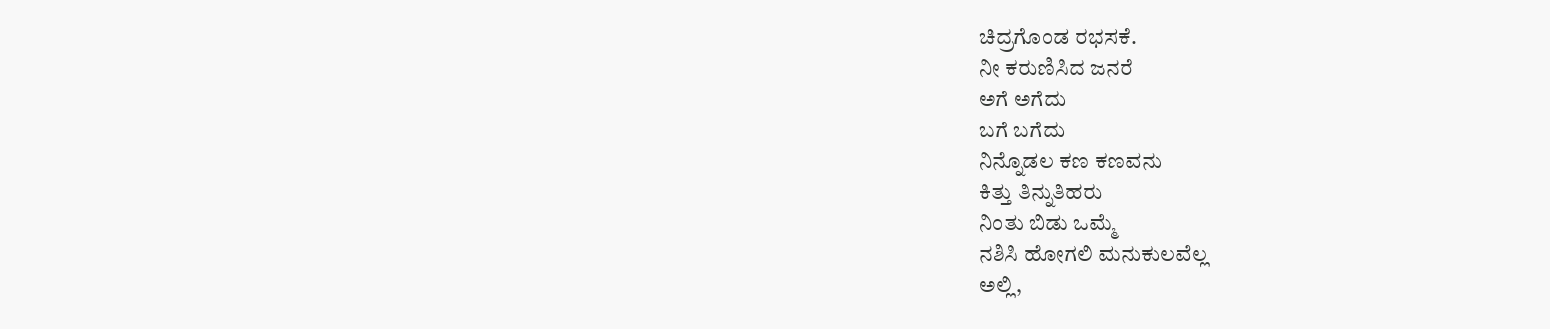ಚಿದ್ರಗೊಂಡ ರಭಸಕೆ.
ನೀ ಕರುಣಿಸಿದ ಜನರೆ
ಅಗೆ ಅಗೆದು
ಬಗೆ ಬಗೆದು
ನಿನ್ನೊಡಲ ಕಣ ಕಣವನು
ಕಿತ್ತು ತಿನ್ನುತಿಹರು
ನಿಂತು ಬಿಡು ಒಮ್ಮೆ
ನಶಿಸಿ ಹೋಗಲಿ ಮನುಕುಲವೆಲ್ಲ
ಅಲ್ಲಿ,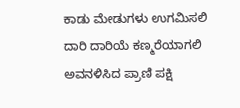ಕಾಡು ಮೇಡುಗಳು ಉಗಮಿಸಲಿ
ದಾರಿ ದಾರಿಯೆ ಕಣ್ಮರೆಯಾಗಲಿ
ಅವನಳಿಸಿದ ಪ್ರಾಣಿ ಪಕ್ಷಿ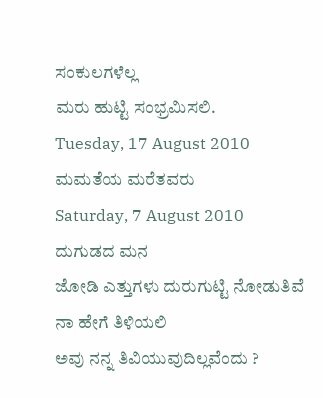ಸಂಕುಲಗಳೆಲ್ಲ
ಮರು ಹುಟ್ಟಿ ಸಂಭ್ರಮಿಸಲಿ.
Tuesday, 17 August 2010
ಮಮತೆಯ ಮರೆತವರು
Saturday, 7 August 2010
ದುಗುಡದ ಮನ
ಜೋಡಿ ಎತ್ತುಗಳು ದುರುಗುಟ್ಟಿ ನೋಡುತಿವೆ
ನಾ ಹೇಗೆ ತಿಳಿಯಲಿ
ಅವು ನನ್ನ ತಿವಿಯುವುದಿಲ್ಲವೆಂದು ?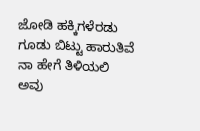ಜೋಡಿ ಹಕ್ಕಿಗಳೆರಡು
ಗೂಡು ಬಿಟ್ಟು ಹಾರುತಿವೆ
ನಾ ಹೇಗೆ ತಿಳಿಯಲಿ
ಅವು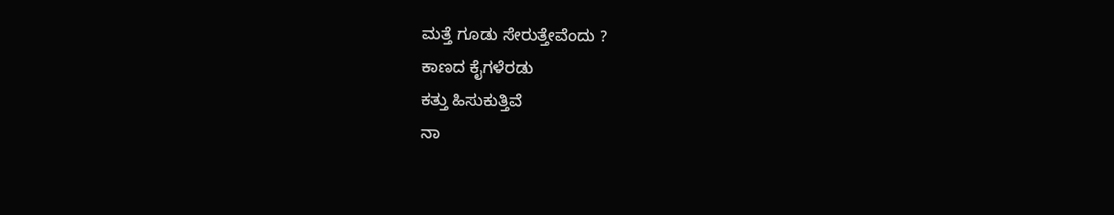ಮತ್ತೆ ಗೂಡು ಸೇರುತ್ತೇವೆಂದು ?
ಕಾಣದ ಕೈಗಳೆರಡು
ಕತ್ತು ಹಿಸುಕುತ್ತಿವೆ
ನಾ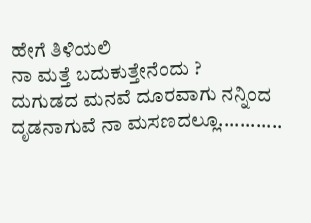ಹೇಗೆ ತಿಳಿಯಲಿ
ನಾ ಮತ್ತೆ ಬದುಕುತ್ತೇನೆಂದು ?
ದುಗುಡದ ಮನವೆ ದೂರವಾಗು ನನ್ನಿಂದ
ದೃಡನಾಗುವೆ ನಾ ಮಸಣದಲ್ಲೂ............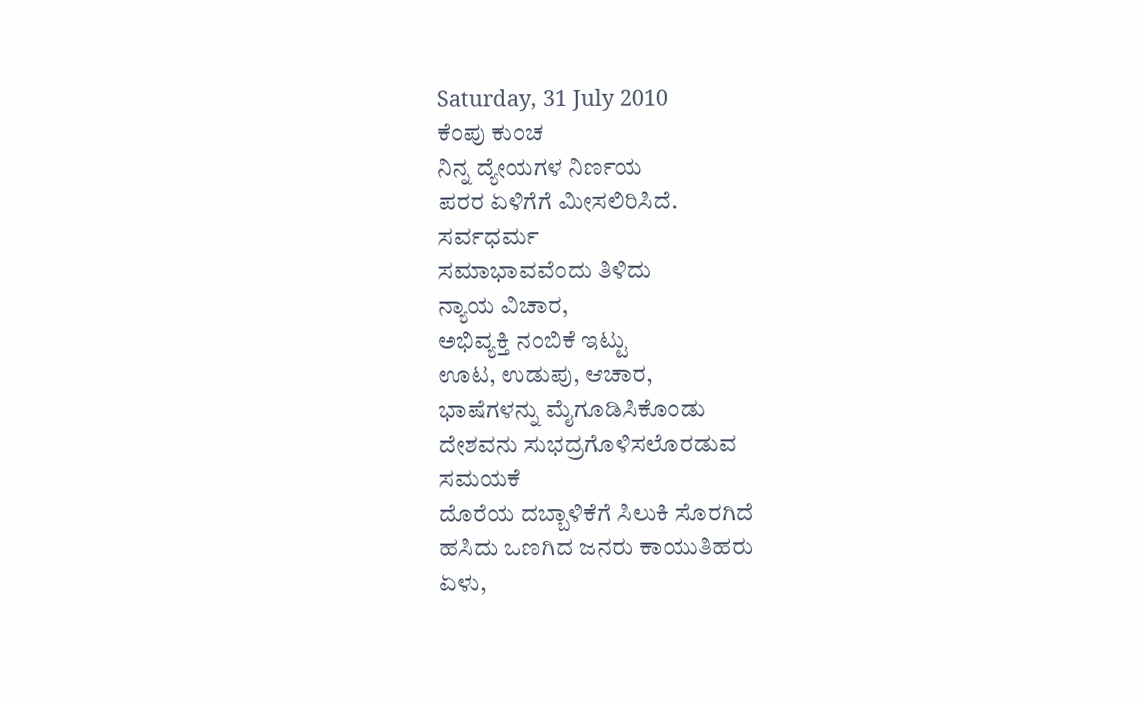Saturday, 31 July 2010
ಕೆಂಪು ಕುಂಚ
ನಿನ್ನ ದ್ಯೇಯಗಳ ನಿರ್ಣಯ
ಪರರ ಏಳಿಗೆಗೆ ಮೀಸಲಿರಿಸಿದೆ.
ಸರ್ವಧರ್ಮ
ಸಮಾಭಾವವೆಂದು ತಿಳಿದು
ನ್ಯಾಯ ವಿಚಾರ,
ಅಭಿವ್ಯಕ್ತಿ ನಂಬಿಕೆ ಇಟ್ಟು
ಊಟ, ಉಡುಪು, ಆಚಾರ,
ಭಾಷೆಗಳನ್ನು ಮೈಗೂಡಿಸಿಕೊಂಡು
ದೇಶವನು ಸುಭದ್ರಗೊಳಿಸಲೊರಡುವ
ಸಮಯಕೆ
ದೊರೆಯ ದಬ್ಬಾಳಿಕೆಗೆ ಸಿಲುಕಿ ಸೊರಗಿದೆ
ಹಸಿದು ಒಣಗಿದ ಜನರು ಕಾಯುತಿಹರು
ಏಳು,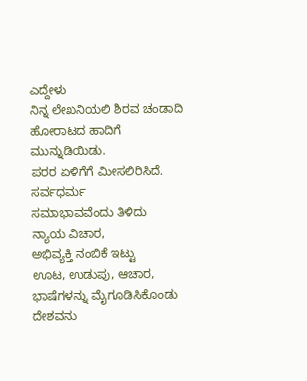ಎದ್ದೇಳು
ನಿನ್ನ ಲೇಖನಿಯಲಿ ಶಿರವ ಚಂಡಾದಿ
ಹೋರಾಟದ ಹಾದಿಗೆ ಮುನ್ನುಡಿಯಿಡು.
ಪರರ ಏಳಿಗೆಗೆ ಮೀಸಲಿರಿಸಿದೆ.
ಸರ್ವಧರ್ಮ
ಸಮಾಭಾವವೆಂದು ತಿಳಿದು
ನ್ಯಾಯ ವಿಚಾರ,
ಅಭಿವ್ಯಕ್ತಿ ನಂಬಿಕೆ ಇಟ್ಟು
ಊಟ, ಉಡುಪು, ಆಚಾರ,
ಭಾಷೆಗಳನ್ನು ಮೈಗೂಡಿಸಿಕೊಂಡು
ದೇಶವನು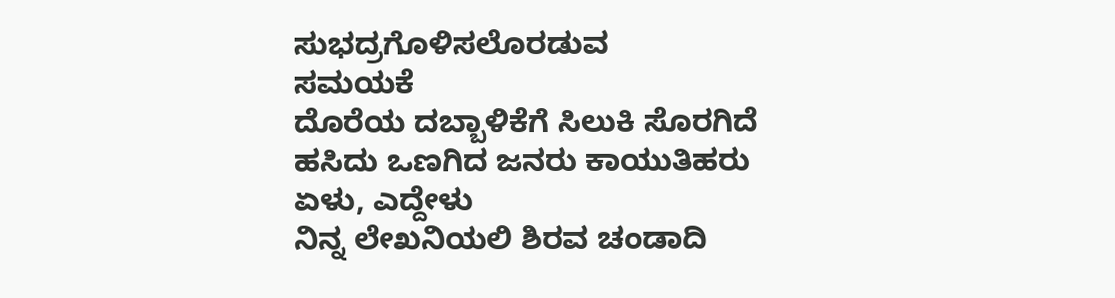ಸುಭದ್ರಗೊಳಿಸಲೊರಡುವ
ಸಮಯಕೆ
ದೊರೆಯ ದಬ್ಬಾಳಿಕೆಗೆ ಸಿಲುಕಿ ಸೊರಗಿದೆ
ಹಸಿದು ಒಣಗಿದ ಜನರು ಕಾಯುತಿಹರು
ಏಳು, ಎದ್ದೇಳು
ನಿನ್ನ ಲೇಖನಿಯಲಿ ಶಿರವ ಚಂಡಾದಿ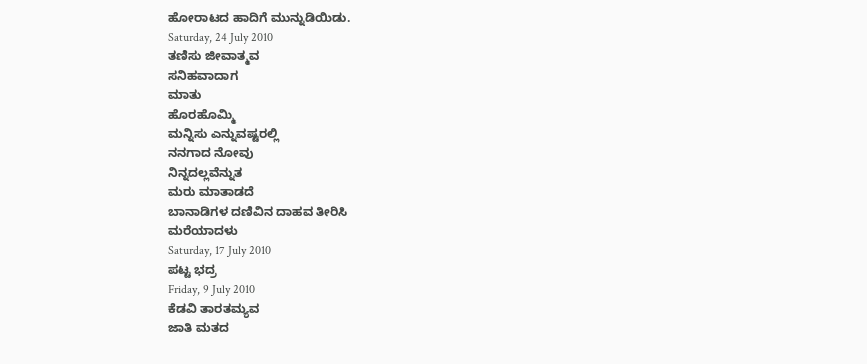ಹೋರಾಟದ ಹಾದಿಗೆ ಮುನ್ನುಡಿಯಿಡು.
Saturday, 24 July 2010
ತಣಿಸು ಜೀವಾತ್ಮವ
ಸನಿಹವಾದಾಗ
ಮಾತು
ಹೊರಹೊಮ್ಮಿ
ಮನ್ನಿಸು ಎನ್ನುವಷ್ಟರಲ್ಲಿ
ನನಗಾದ ನೋವು
ನಿನ್ನದಲ್ಲವೆನ್ನುತ
ಮರು ಮಾತಾಡದೆ
ಬಾನಾಡಿಗಳ ದಣಿವಿನ ದಾಹವ ತೀರಿಸಿ
ಮರೆಯಾದಳು
Saturday, 17 July 2010
ಪಟ್ಟ ಭದ್ರ
Friday, 9 July 2010
ಕೆಡವಿ ತಾರತಮ್ಯವ
ಜಾತಿ ಮತದ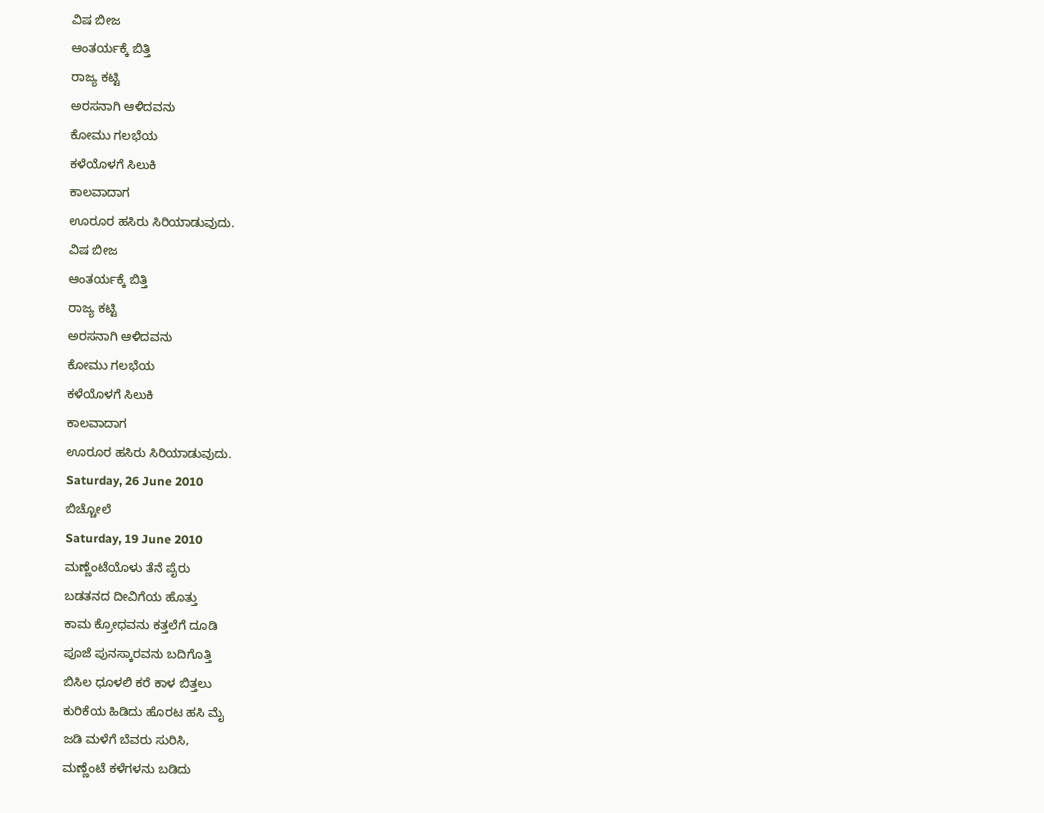ವಿಷ ಬೀಜ
ಆಂತರ್ಯಕ್ಕೆ ಬಿತ್ತಿ
ರಾಜ್ಯ ಕಟ್ಟಿ
ಅರಸನಾಗಿ ಆಳಿದವನು
ಕೋಮು ಗಲಭೆಯ
ಕಳೆಯೊಳಗೆ ಸಿಲುಕಿ
ಕಾಲವಾದಾಗ
ಊರೂರ ಹಸಿರು ಸಿರಿಯಾಡುವುದು.
ವಿಷ ಬೀಜ
ಆಂತರ್ಯಕ್ಕೆ ಬಿತ್ತಿ
ರಾಜ್ಯ ಕಟ್ಟಿ
ಅರಸನಾಗಿ ಆಳಿದವನು
ಕೋಮು ಗಲಭೆಯ
ಕಳೆಯೊಳಗೆ ಸಿಲುಕಿ
ಕಾಲವಾದಾಗ
ಊರೂರ ಹಸಿರು ಸಿರಿಯಾಡುವುದು.
Saturday, 26 June 2010
ಬಿಚ್ಚೋಲೆ
Saturday, 19 June 2010
ಮಣ್ಣೆಂಟೆಯೊಳು ತೆನೆ ಪೈರು
ಬಡತನದ ದೀವಿಗೆಯ ಹೊತ್ತು
ಕಾಮ ಕ್ರೋಧವನು ಕತ್ತಲೆಗೆ ದೂಡಿ
ಪೂಜೆ ಪುನಸ್ಕಾರವನು ಬದಿಗೊತ್ತಿ
ಬಿಸಿಲ ಧೂಳಲಿ ಕರೆ ಕಾಳ ಬಿತ್ತಲು
ಕುರಿಕೆಯ ಹಿಡಿದು ಹೊರಟ ಹಸಿ ಮೈ
ಜಡಿ ಮಳೆಗೆ ಬೆವರು ಸುರಿಸಿ,
ಮಣ್ಣೆಂಟೆ ಕಳೆಗಳನು ಬಡಿದು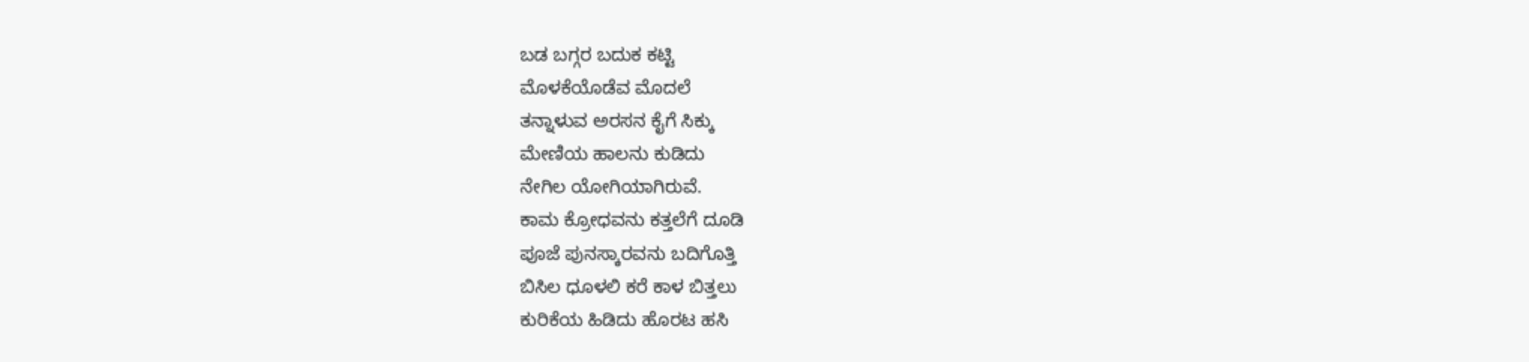ಬಡ ಬಗ್ಗರ ಬದುಕ ಕಟ್ಟಿ
ಮೊಳಕೆಯೊಡೆವ ಮೊದಲೆ
ತನ್ನಾಳುವ ಅರಸನ ಕೈಗೆ ಸಿಕ್ಕು
ಮೇಣಿಯ ಹಾಲನು ಕುಡಿದು
ನೇಗಿಲ ಯೋಗಿಯಾಗಿರುವೆ.
ಕಾಮ ಕ್ರೋಧವನು ಕತ್ತಲೆಗೆ ದೂಡಿ
ಪೂಜೆ ಪುನಸ್ಕಾರವನು ಬದಿಗೊತ್ತಿ
ಬಿಸಿಲ ಧೂಳಲಿ ಕರೆ ಕಾಳ ಬಿತ್ತಲು
ಕುರಿಕೆಯ ಹಿಡಿದು ಹೊರಟ ಹಸಿ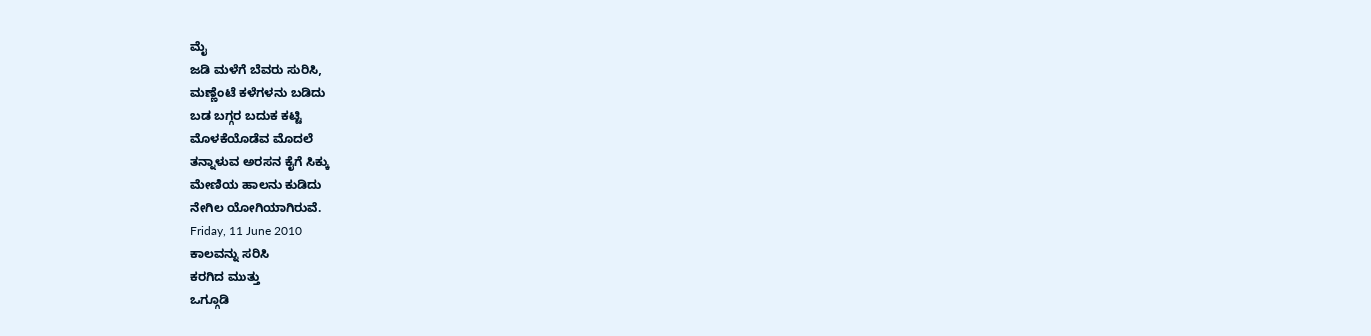ಮೈ
ಜಡಿ ಮಳೆಗೆ ಬೆವರು ಸುರಿಸಿ,
ಮಣ್ಣೆಂಟೆ ಕಳೆಗಳನು ಬಡಿದು
ಬಡ ಬಗ್ಗರ ಬದುಕ ಕಟ್ಟಿ
ಮೊಳಕೆಯೊಡೆವ ಮೊದಲೆ
ತನ್ನಾಳುವ ಅರಸನ ಕೈಗೆ ಸಿಕ್ಕು
ಮೇಣಿಯ ಹಾಲನು ಕುಡಿದು
ನೇಗಿಲ ಯೋಗಿಯಾಗಿರುವೆ.
Friday, 11 June 2010
ಕಾಲವನ್ನು ಸರಿಸಿ
ಕರಗಿದ ಮುತ್ತು
ಒಗ್ಗೂಡಿ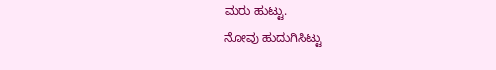ಮರು ಹುಟ್ಟು.
ನೋವು ಹುದುಗಿಸಿಟ್ಟು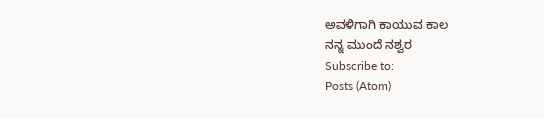ಅವಳಿಗಾಗಿ ಕಾಯುವ ಕಾಲ
ನನ್ನ ಮುಂದೆ ನಶ್ವರ
Subscribe to:
Posts (Atom)